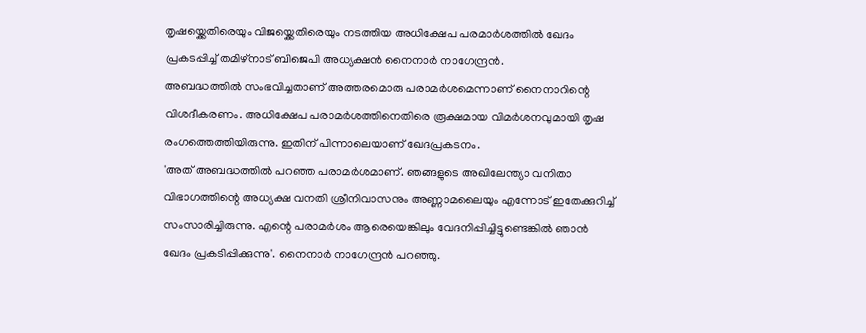തൃഷയ്ക്കെതിരെയും വിജയ്ക്കെതിരെയും നടത്തിയ അധിക്ഷേപ പരമാർശത്തിൽ ഖേദം പ്രകടപ്പിച്ച് തമിഴ്നാട് ബിജെപി അധ്യക്ഷൻ നൈനാർ നാഗേന്ദ്രൻ.
അബദ്ധത്തിൽ സംഭവിച്ചതാണ് അത്തരമൊരു പരാമർശമെന്നാണ് നൈനാറിന്റെ വിശദീകരണം. അധിക്ഷേപ പരാമർശത്തിനെതിരെ രൂക്ഷമായ വിമർശനവുമായി തൃഷ രംഗത്തെത്തിയിരുന്നു. ഇതിന് പിന്നാലെയാണ് ഖേദപ്രകടനം.
'അത് അബദ്ധത്തിൽ പറഞ്ഞ പരാമർശമാണ്. ഞങ്ങളുടെ അഖിലേന്ത്യാ വനിതാ വിഭാഗത്തിന്റെ അധ്യക്ഷ വനതി ശ്രീനിവാസനും അണ്ണാമലൈയും എന്നോട് ഇതേക്കുറിച്ച് സംസാരിച്ചിരുന്നു. എന്റെ പരാമർശം ആരെയെങ്കിലും വേദനിപ്പിച്ചിട്ടുണ്ടെങ്കിൽ ഞാൻ ഖേദം പ്രകടിപ്പിക്കുന്നു'. നൈനാർ നാഗേന്ദ്രൻ പറഞ്ഞു.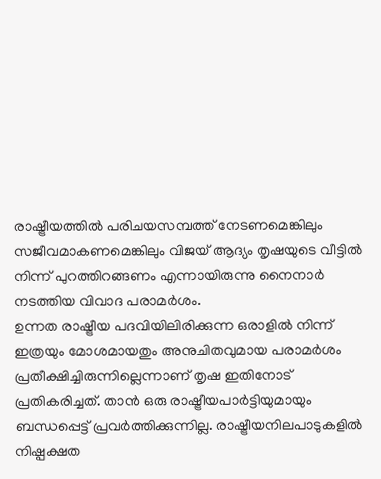രാഷ്ട്രീയത്തിൽ പരിചയസമ്പത്ത് നേടണമെങ്കിലും സജീവമാകണമെങ്കിലും വിജയ് ആദ്യം തൃഷയുടെ വീട്ടിൽ നിന്ന് പുറത്തിറങ്ങണം എന്നായിരുന്നു നൈനാർ നടത്തിയ വിവാദ പരാമർശം.
ഉന്നത രാഷ്ട്രീയ പദവിയിലിരിക്കുന്ന ഒരാളിൽ നിന്ന് ഇത്രയും മോശമായതും അനുചിതവുമായ പരാമർശം പ്രതീക്ഷിച്ചിരുന്നില്ലെന്നാണ് തൃഷ ഇതിനോട് പ്രതികരിച്ചത്. താൻ ഒരു രാഷ്ട്രീയപാർട്ടിയുമായും ബന്ധപ്പെട്ട് പ്രവർത്തിക്കുന്നില്ല. രാഷ്ട്രീയനിലപാടുകളിൽ നിഷ്പക്ഷത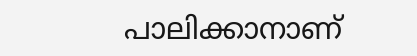പാലിക്കാനാണ്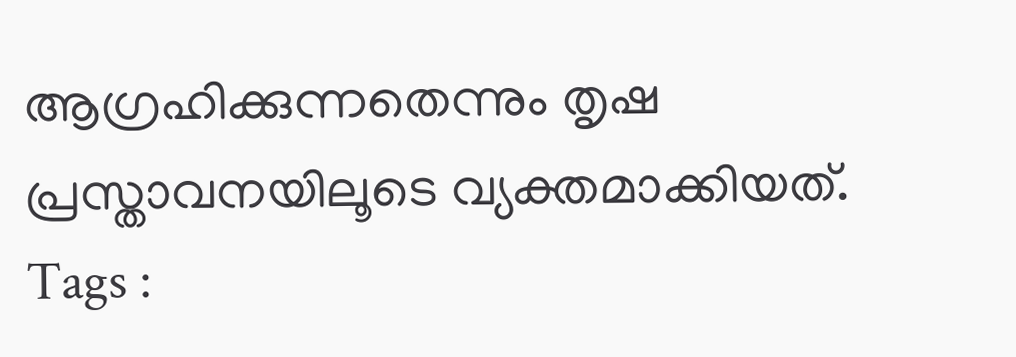ആഗ്രഹിക്കുന്നതെന്നും തൃഷ പ്രസ്താവനയിലൂടെ വ്യക്തമാക്കിയത്.
Tags :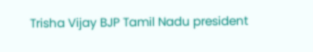Trisha Vijay BJP Tamil Nadu president